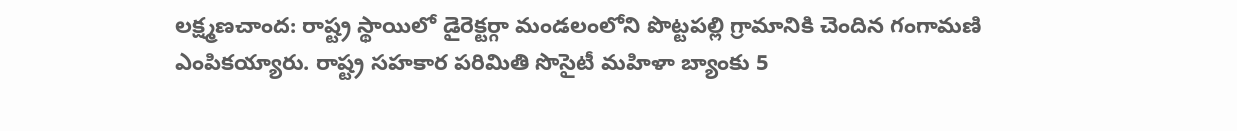లక్ష్మణచాంద: రాష్ట్ర స్థాయిలో డైరెక్టర్గా మండలంలోని పొట్టపల్లి గ్రామానికి చెందిన గంగామణి ఎంపికయ్యారు. రాష్ట్ర సహకార పరిమితి సొసైటీ మహిళా బ్యాంకు 5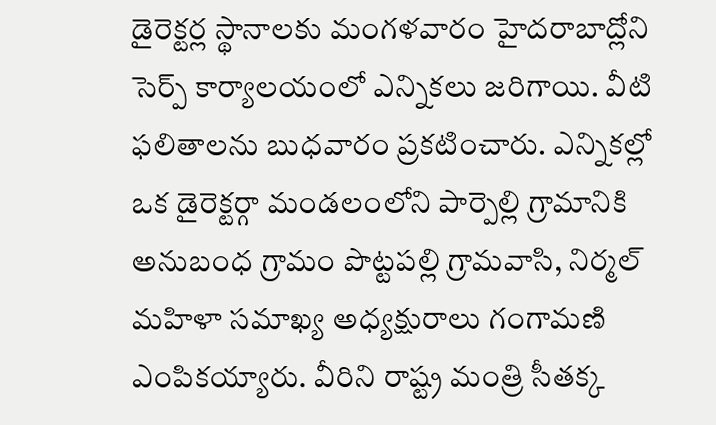డైరెక్టర్ల స్థానాలకు మంగళవారం హైదరాబాద్లోని సెర్ప్ కార్యాలయంలో ఎన్నికలు జరిగాయి. వీటి ఫలితాలను బుధవారం ప్రకటించారు. ఎన్నికల్లో ఒక డైరెక్టర్గా మండలంలోని పార్పెల్లి గ్రామానికి అనుబంధ గ్రామం పొట్టపల్లి గ్రామవాసి, నిర్మల్ మహిళా సమాఖ్య అధ్యక్షురాలు గంగామణి ఎంపికయ్యారు. వీరిని రాష్ట్ర మంత్రి సీతక్క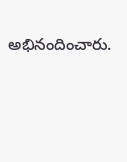అభినందించారు.